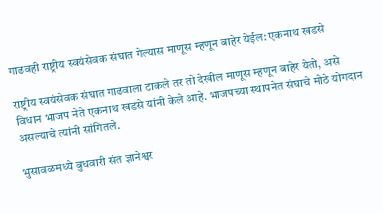गाढवही राष्ट्रीय स्वयंसेवक संघात गेल्यास माणूस म्हणून बाहेर येईल: एकनाथ खडसे

राष्ट्रीय स्वयंसेवक संघात गाढवाला टाकले तर तो देखील माणूस म्हणून बाहेर येतो, असे विधान भाजप नेते एकनाथ खडसे यांनी केले आहे. भाजपच्या स्थापनेत संघाचे मोठे योगदान असल्याचे त्यांनी सांगितले.

भुसावळमध्ये बुधवारी संत ज्ञानेश्वर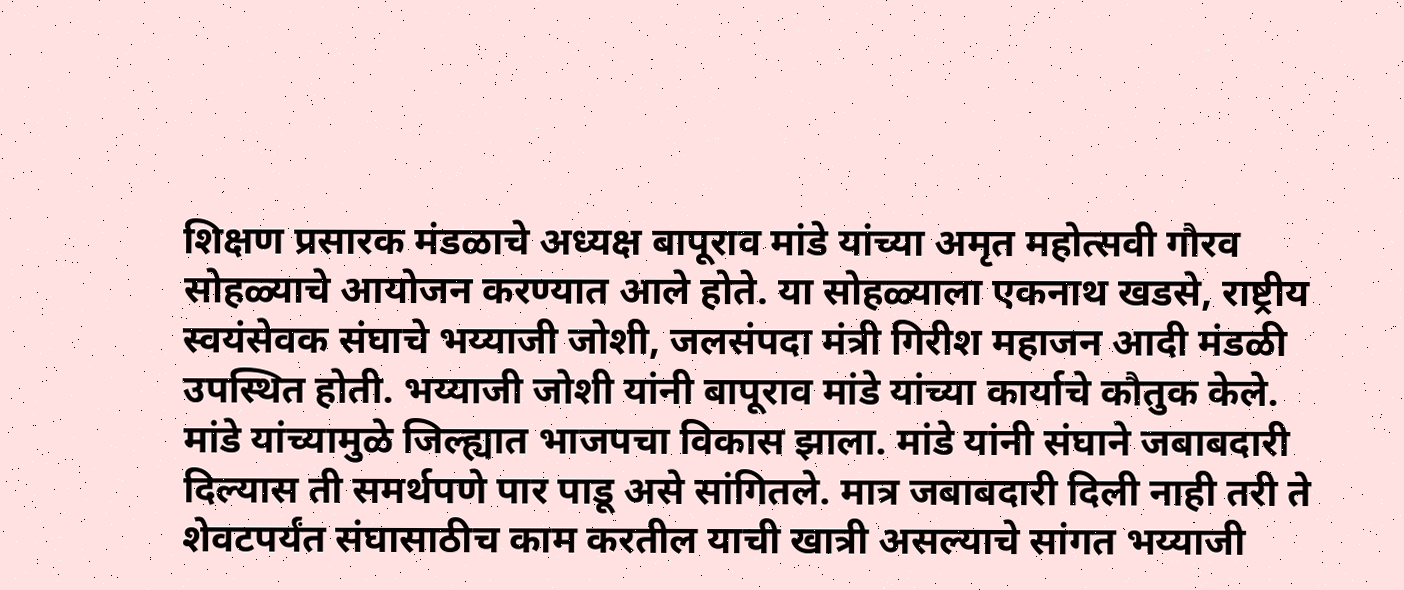शिक्षण प्रसारक मंडळाचे अध्यक्ष बापूराव मांडे यांच्या अमृत महोत्सवी गौरव सोहळ्याचे आयोजन करण्यात आले होते. या सोहळ्याला एकनाथ खडसे, राष्ट्रीय स्वयंसेवक संघाचे भय्याजी जोशी, जलसंपदा मंत्री गिरीश महाजन आदी मंडळी उपस्थित होती. भय्याजी जोशी यांनी बापूराव मांडे यांच्या कार्याचे कौतुक केले. मांडे यांच्यामुळे जिल्ह्यात भाजपचा विकास झाला. मांडे यांनी संघाने जबाबदारी दिल्यास ती समर्थपणे पार पाडू असे सांगितले. मात्र जबाबदारी दिली नाही तरी ते शेवटपर्यंत संघासाठीच काम करतील याची खात्री असल्याचे सांगत भय्याजी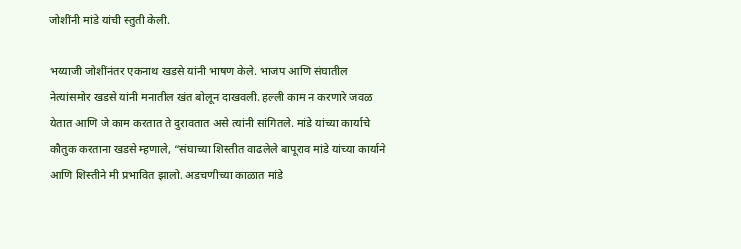जोशींनी मांडे यांची स्तुती केली.

भय्याजी जोशींनंतर एकनाथ खडसे यांनी भाषण केले. भाजप आणि संघातील नेत्यांसमोर खडसे यांनी मनातील खंत बोलून दाखवली. हल्ली काम न करणारे जवळ येतात आणि जे काम करतात ते दुरावतात असे त्यांनी सांगितले. मांडे यांच्या कार्याचे कौतुक करताना खडसे म्हणाले, “संघाच्या शिस्तीत वाढलेले बापूराव मांडे यांच्या कार्याने आणि शिस्तीने मी प्रभावित झालो. अडचणीच्या काळात मांडे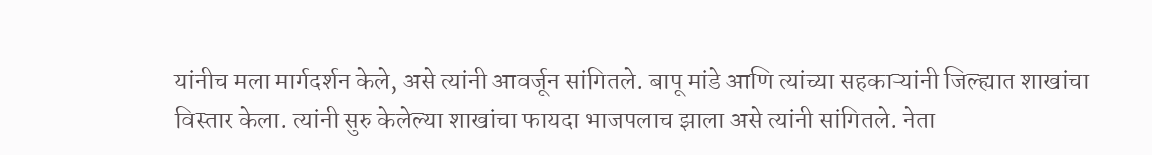यांनीच मला मार्गदर्शन केले, असे त्यांनी आवर्जून सांगितले. बापू मांडे आणि त्यांच्या सहकाऱ्यांनी जिल्ह्यात शाखांचा विस्तार केला. त्यांनी सुरु केलेल्या शाखांचा फायदा भाजपलाच झाला असे त्यांनी सांगितले. नेता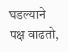घडल्याने पक्ष वाढतो,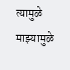त्यामुळे माझ्यामुळे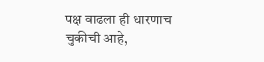पक्ष वाढला ही धारणाच चुकीची आहे,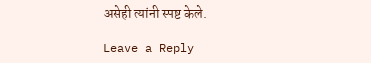असेही त्यांनी स्पष्ट केले.

Leave a Reply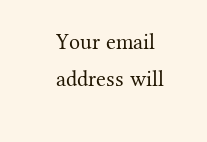Your email address will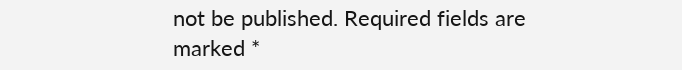not be published. Required fields are marked *